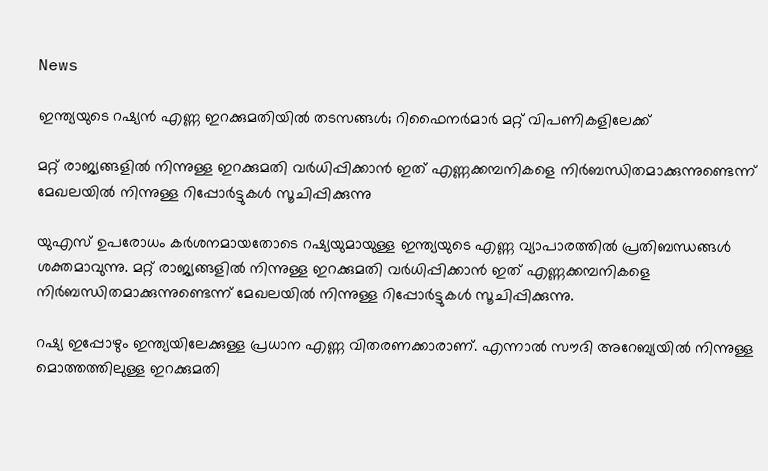News

ഇന്ത്യയുടെ റഷ്യന്‍ എണ്ണ ഇറക്കുമതിയില്‍ തടസങ്ങള്‍; റിഫൈനര്‍മാര്‍ മറ്റ് വിപണികളിലേക്ക്

മറ്റ് രാജ്യങ്ങളില്‍ നിന്നുള്ള ഇറക്കുമതി വര്‍ധിപ്പിക്കാന്‍ ഇത് എണ്ണക്കമ്പനികളെ നിര്‍ബന്ധിതമാക്കുന്നുണ്ടെന്ന് മേഖലയില്‍ നിന്നുള്ള റിപ്പോര്‍ട്ടുകള്‍ സൂചിപ്പിക്കുന്നു

യുഎസ് ഉപരോധം കര്‍ശനമായതോടെ റഷ്യയുമായുള്ള ഇന്ത്യയുടെ എണ്ണ വ്യാപാരത്തില്‍ പ്രതിബന്ധങ്ങള്‍ ശക്തമാവുന്നു. മറ്റ് രാജ്യങ്ങളില്‍ നിന്നുള്ള ഇറക്കുമതി വര്‍ധിപ്പിക്കാന്‍ ഇത് എണ്ണക്കമ്പനികളെ നിര്‍ബന്ധിതമാക്കുന്നുണ്ടെന്ന് മേഖലയില്‍ നിന്നുള്ള റിപ്പോര്‍ട്ടുകള്‍ സൂചിപ്പിക്കുന്നു.

റഷ്യ ഇപ്പോഴും ഇന്ത്യയിലേക്കുള്ള പ്രധാന എണ്ണ വിതരണക്കാരാണ്. എന്നാല്‍ സൗദി അറേബ്യയില്‍ നിന്നുള്ള മൊത്തത്തിലുള്ള ഇറക്കുമതി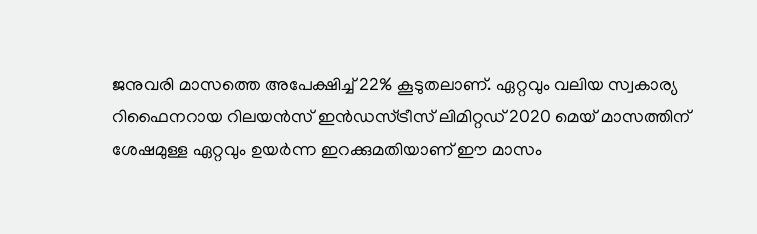ജനുവരി മാസത്തെ അപേക്ഷിച്ച് 22% കൂടുതലാണ്. ഏറ്റവും വലിയ സ്വകാര്യ റിഫൈനറായ റിലയന്‍സ് ഇന്‍ഡസ്ട്രീസ് ലിമിറ്റഡ് 2020 മെയ് മാസത്തിന് ശേഷമുള്ള ഏറ്റവും ഉയര്‍ന്ന ഇറക്കുമതിയാണ് ഈ മാസം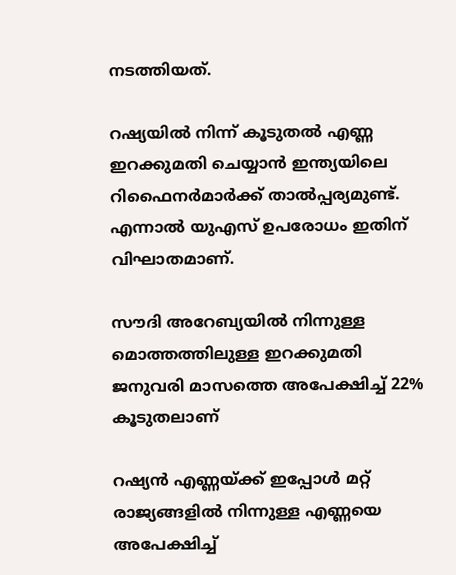നടത്തിയത്.

റഷ്യയില്‍ നിന്ന് കൂടുതല്‍ എണ്ണ ഇറക്കുമതി ചെയ്യാന്‍ ഇന്ത്യയിലെ റിഫൈനര്‍മാര്‍ക്ക് താല്‍പ്പര്യമുണ്ട്. എന്നാല്‍ യുഎസ് ഉപരോധം ഇതിന് വിഘാതമാണ്.

സൗദി അറേബ്യയില്‍ നിന്നുള്ള മൊത്തത്തിലുള്ള ഇറക്കുമതി ജനുവരി മാസത്തെ അപേക്ഷിച്ച് 22% കൂടുതലാണ്

റഷ്യന്‍ എണ്ണയ്ക്ക് ഇപ്പോള്‍ മറ്റ് രാജ്യങ്ങളില്‍ നിന്നുള്ള എണ്ണയെ അപേക്ഷിച്ച്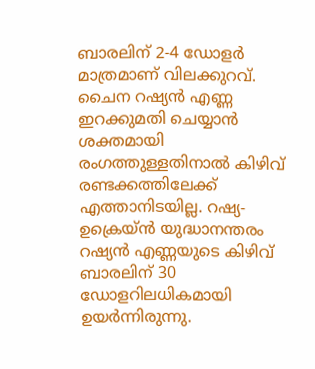ബാരലിന് 2-4 ഡോളര്‍ മാത്രമാണ് വിലക്കുറവ്. ചൈന റഷ്യന്‍ എണ്ണ ഇറക്കുമതി ചെയ്യാന്‍ ശക്തമായി രംഗത്തുള്ളതിനാല്‍ കിഴിവ് രണ്ടക്കത്തിലേക്ക് എത്താനിടയില്ല. റഷ്യ-ഉക്രെയ്ന്‍ യുദ്ധാനന്തരം റഷ്യന്‍ എണ്ണയുടെ കിഴിവ് ബാരലിന് 30 ഡോളറിലധികമായി ഉയര്‍ന്നിരുന്നു.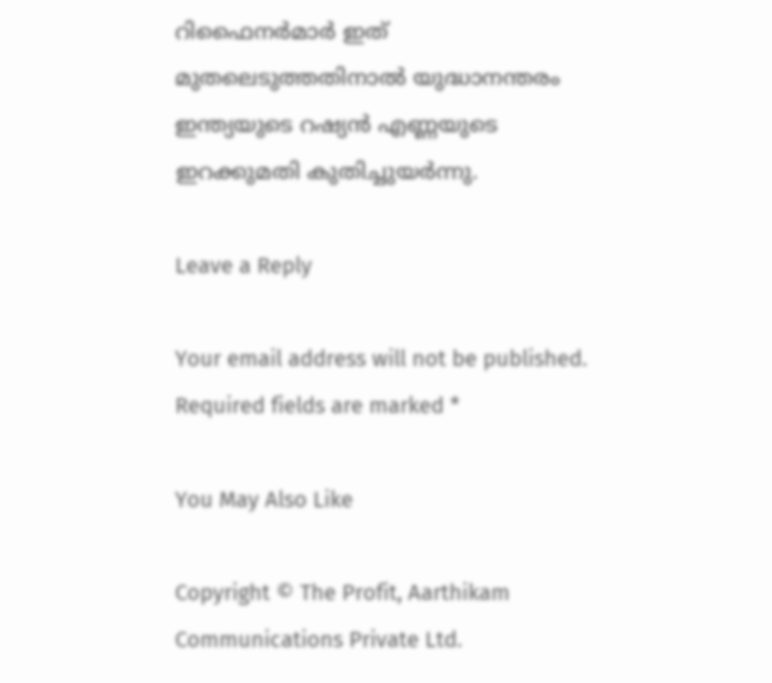റിഫൈനര്‍മാര്‍ ഇത് മുതലെടുത്തതിനാല്‍ യുദ്ധാനന്തരം ഇന്ത്യയുടെ റഷ്യന്‍ എണ്ണയുടെ ഇറക്കുമതി കുതിച്ചുയര്‍ന്നു.

Leave a Reply

Your email address will not be published. Required fields are marked *

You May Also Like

Copyright © The Profit, Aarthikam Communications Private Ltd.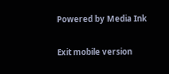Powered by Media Ink

Exit mobile version